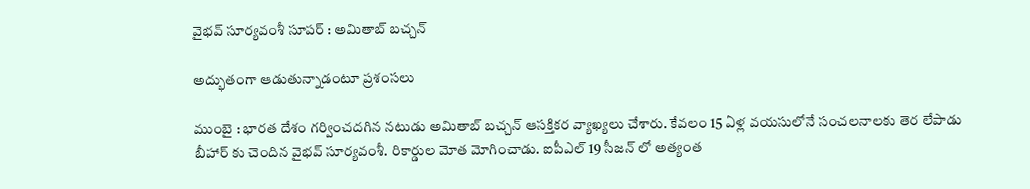వైభ‌వ్ సూర్య‌వంశీ సూప‌ర్ : అమితాబ్ బ‌చ్చ‌న్

అద్భుతంగా ఆడుతున్నాడంటూ ప్ర‌శంస‌లు

ముంబై : భార‌త దేశం గ‌ర్వించ‌ద‌గిన న‌టుడు అమితాబ్ బ‌చ్చ‌న్ ఆస‌క్తిక‌ర వ్యాఖ్య‌లు చేశారు. కేవ‌లం 15 ఏళ్ల వ‌య‌సులోనే సంచ‌ల‌నాల‌కు తెర లేపాడు బీహార్ కు చెందిన వైభ‌వ్ సూర్య‌వంశీ. రికార్డుల మోత మోగించాడు. ఐపీఎల్ 19 సీజ‌న్ లో అత్యంత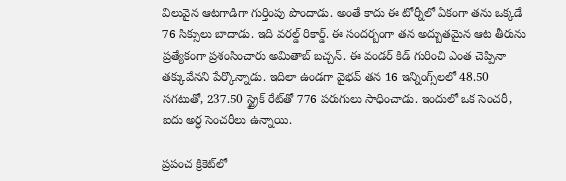విలువైన ఆట‌గాడిగా గుర్తింపు పొందాడు. అంతే కాదు ఈ టోర్నీలో ఏకంగా త‌ను ఒక్క‌డే 76 సిక్సులు బాదాడు. ఇది వ‌ర‌ల్డ్ రికార్డ్. ఈ సంద‌ర్బంగా త‌న అద్బుత‌మైన ఆట తీరును ప్ర‌త్యేకంగా ప్ర‌శంసించారు అమితాబ్ బ‌చ్చ‌న్. ఈ వండ‌ర్ కిడ్ గురించి ఎంత చెప్పినా తక్కువేన‌ని పేర్కొన్నాడు. ఇదిలా ఉండ‌గా వైభ‌వ్ త‌న 16 ఇన్నింగ్స్‌లలో 48.50 సగటుతో, 237.50 స్ట్రైక్ రేట్‌తో 776 పరుగులు సాధించాడు. ఇందులో ఒక సెంచరీ, ఐదు అర్ధ సెంచరీలు ఉన్నాయి.

ప్రపంచ క్రికెట్‌లో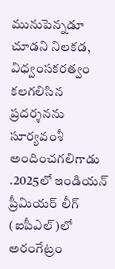మునుపెన్నడూ చూడని నిలకడ, విధ్వంసకరత్వం కలగలిసిన ప్రదర్శనను సూర్యవంశీ అందించగలిగాడు .2025లో ఇండియన్ ప్రీమియర్ లీగ్ (ఐపీఎల్)లో అరంగేట్రం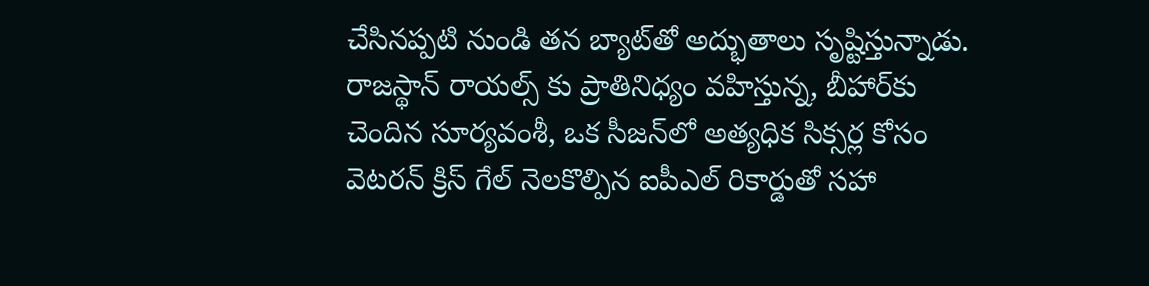చేసినప్పటి నుండి తన బ్యాట్‌తో అద్భుతాలు సృష్టిస్తున్నాడు. రాజస్థాన్ రాయల్స్ కు ప్రాతినిధ్యం వహిస్తున్న, బీహార్‌కు చెందిన సూర్యవంశీ, ఒక సీజన్‌లో అత్యధిక సిక్సర్ల కోసం వెటరన్ క్రిస్ గేల్ నెలకొల్పిన ఐపీఎల్ రికార్డుతో సహా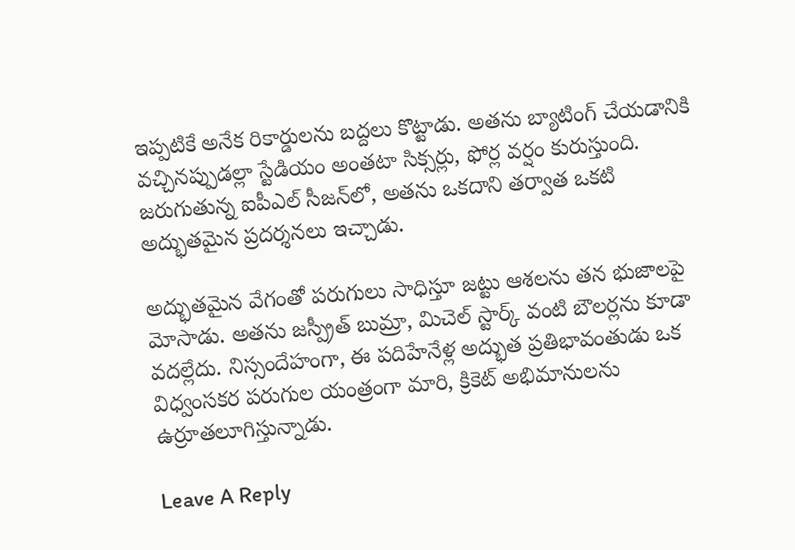ఇప్పటికే అనేక రికార్డులను బద్దలు కొట్టాడు. అతను బ్యాటింగ్ చేయడానికి వచ్చినప్పుడల్లా స్టేడియం అంతటా సిక్సర్లు, ఫోర్ల వర్షం కురుస్తుంది. జరుగుతున్న ఐపీఎల్ సీజన్‌లో, అతను ఒకదాని తర్వాత ఒకటి అద్భుతమైన ప్రదర్శనలు ఇచ్చాడు.

అద్భుతమైన వేగంతో పరుగులు సాధిస్తూ జట్టు ఆశలను తన భుజాలపై మోసాడు. అతను జస్ప్రీత్ బుమ్రా, మిచెల్ స్టార్క్ వంటి బౌలర్లను కూడా వదల్లేదు. నిస్సందేహంగా, ఈ పదిహేనేళ్ల అద్భుత ప్రతిభావంతుడు ఒక విధ్వంసకర పరుగుల యంత్రంగా మారి, క్రికెట్ అభిమానులను ఉర్రూతలూగిస్తున్నాడు.

Leave A Reply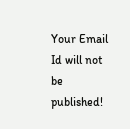Your Email Id will not be published!